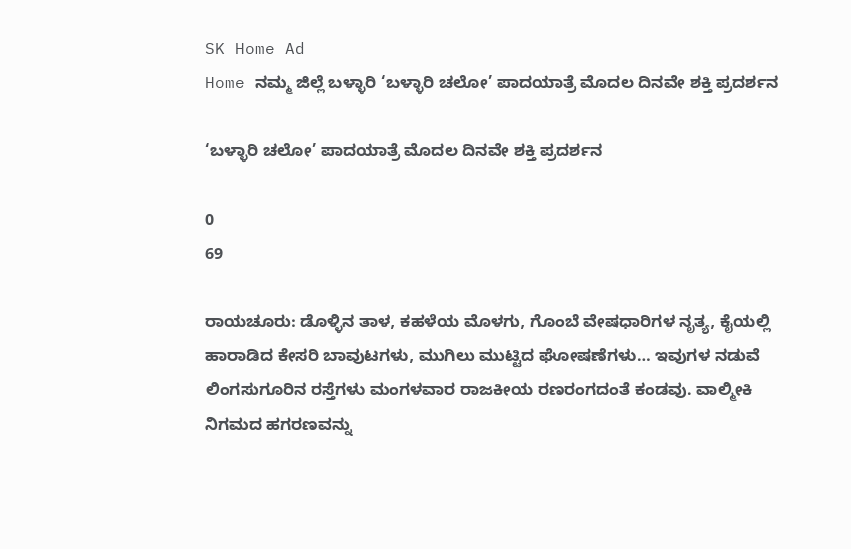SK Home Ad
Home ನಮ್ಮ ಜಿಲ್ಲೆ ಬಳ್ಳಾರಿ ‘ಬಳ್ಳಾರಿ ಚಲೋ’ ಪಾದಯಾತ್ರೆ ಮೊದಲ ದಿನವೇ ಶಕ್ತಿ ಪ್ರದರ್ಶನ

‘ಬಳ್ಳಾರಿ ಚಲೋ’ ಪಾದಯಾತ್ರೆ ಮೊದಲ ದಿನವೇ ಶಕ್ತಿ ಪ್ರದರ್ಶನ

0
69

ರಾಯಚೂರು: ಡೊಳ್ಳಿನ ತಾಳ, ಕಹಳೆಯ ಮೊಳಗು, ಗೊಂಬೆ ವೇಷಧಾರಿಗಳ ನೃತ್ಯ, ಕೈಯಲ್ಲಿ ಹಾರಾಡಿದ ಕೇಸರಿ ಬಾವುಟಗಳು, ಮುಗಿಲು ಮುಟ್ಟಿದ ಘೋಷಣೆಗಳು… ಇವುಗಳ ನಡುವೆ ಲಿಂಗಸುಗೂರಿನ ರಸ್ತೆಗಳು ಮಂಗಳವಾರ ರಾಜಕೀಯ ರಣರಂಗದಂತೆ ಕಂಡವು. ವಾಲ್ಮೀಕಿ ನಿಗಮದ ಹಗರಣವನ್ನು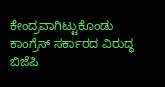ಕೇಂದ್ರವಾಗಿಟ್ಟುಕೊಂಡು ಕಾಂಗ್ರೆಸ್ ಸರ್ಕಾರದ ವಿರುದ್ಧ ಬಿಜೆಪಿ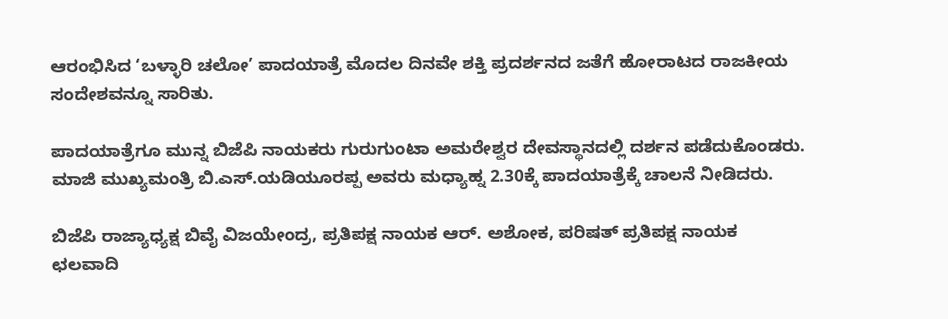ಆರಂಭಿಸಿದ ‘ಬಳ್ಳಾರಿ ಚಲೋ’ ಪಾದಯಾತ್ರೆ ಮೊದಲ ದಿನವೇ ಶಕ್ತಿ ಪ್ರದರ್ಶನದ ಜತೆಗೆ ಹೋರಾಟದ ರಾಜಕೀಯ ಸಂದೇಶವನ್ನೂ ಸಾರಿತು.

ಪಾದಯಾತ್ರೆಗೂ ಮುನ್ನ ಬಿಜೆಪಿ ನಾಯಕರು ಗುರುಗುಂಟಾ ಅಮರೇಶ್ವರ ದೇವಸ್ಥಾನದಲ್ಲಿ ದರ್ಶನ ಪಡೆದುಕೊಂಡರು. ಮಾಜಿ ಮುಖ್ಯಮಂತ್ರಿ ಬಿ.ಎಸ್.ಯಡಿಯೂರಪ್ಪ ಅವರು ಮಧ್ಯಾಹ್ನ 2.30ಕ್ಕೆ ಪಾದಯಾತ್ರೆಕ್ಕೆ ಚಾಲನೆ ನೀಡಿದರು.

ಬಿಜೆಪಿ ರಾಜ್ಯಾಧ್ಯಕ್ಷ ಬಿವೈ ವಿಜಯೇಂದ್ರ, ಪ್ರತಿಪಕ್ಷ ನಾಯಕ ಆರ್. ಅಶೋಕ, ಪರಿಷತ್ ಪ್ರತಿಪಕ್ಷ ನಾಯಕ ಛಲವಾದಿ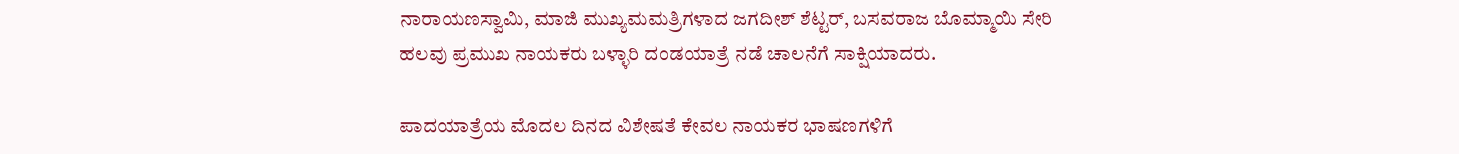ನಾರಾಯಣಸ್ವಾಮಿ, ಮಾಜಿ ಮುಖ್ಯಮಮತ್ರಿಗಳಾದ ಜಗದೀಶ್ ಶೆಟ್ಟರ್, ಬಸವರಾಜ ಬೊಮ್ಮಾಯಿ ಸೇರಿ ಹಲವು ಪ್ರಮುಖ ನಾಯಕರು ಬಳ್ಳಾರಿ ದಂಡಯಾತ್ರೆ ನಡೆ ಚಾಲನೆಗೆ ಸಾಕ್ಷಿಯಾದರು.

ಪಾದಯಾತ್ರೆಯ ಮೊದಲ ದಿನದ ವಿಶೇಷತೆ ಕೇವಲ ನಾಯಕರ ಭಾಷಣಗಳಿಗೆ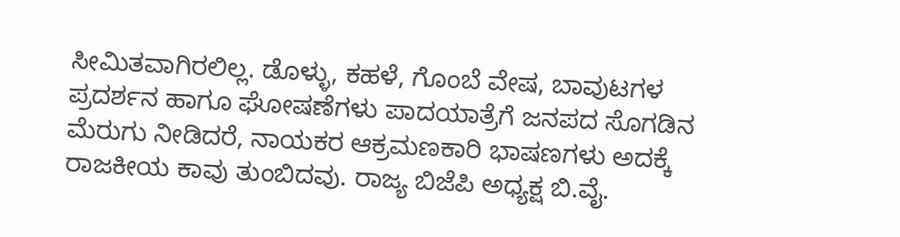ಸೀಮಿತವಾಗಿರಲಿಲ್ಲ. ಡೊಳ್ಳು, ಕಹಳೆ, ಗೊಂಬೆ ವೇಷ, ಬಾವುಟಗಳ ಪ್ರದರ್ಶನ ಹಾಗೂ ಘೋಷಣೆಗಳು ಪಾದಯಾತ್ರೆಗೆ ಜನಪದ ಸೊಗಡಿನ ಮೆರುಗು ನೀಡಿದರೆ, ನಾಯಕರ ಆಕ್ರಮಣಕಾರಿ ಭಾಷಣಗಳು ಅದಕ್ಕೆ ರಾಜಕೀಯ ಕಾವು ತುಂಬಿದವು. ರಾಜ್ಯ ಬಿಜೆಪಿ ಅಧ್ಯಕ್ಷ ಬಿ.ವೈ.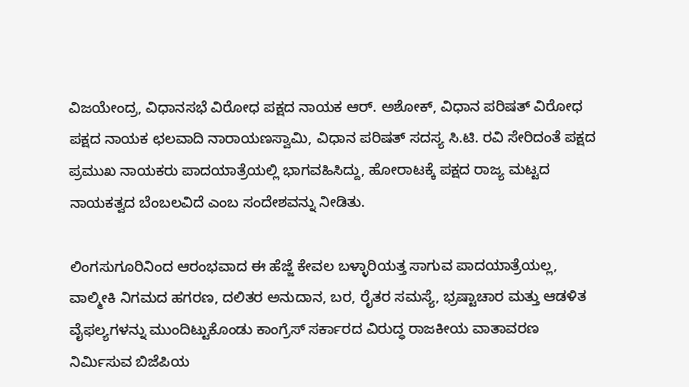ವಿಜಯೇಂದ್ರ, ವಿಧಾನಸಭೆ ವಿರೋಧ ಪಕ್ಷದ ನಾಯಕ ಆರ್. ಅಶೋಕ್, ವಿಧಾನ ಪರಿಷತ್ ವಿರೋಧ ಪಕ್ಷದ ನಾಯಕ ಛಲವಾದಿ ನಾರಾಯಣಸ್ವಾಮಿ, ವಿಧಾನ ಪರಿಷತ್ ಸದಸ್ಯ ಸಿ.ಟಿ. ರವಿ ಸೇರಿದಂತೆ ಪಕ್ಷದ ಪ್ರಮುಖ ನಾಯಕರು ಪಾದಯಾತ್ರೆಯಲ್ಲಿ ಭಾಗವಹಿಸಿದ್ದು, ಹೋರಾಟಕ್ಕೆ ಪಕ್ಷದ ರಾಜ್ಯ ಮಟ್ಟದ ನಾಯಕತ್ವದ ಬೆಂಬಲವಿದೆ ಎಂಬ ಸಂದೇಶವನ್ನು ನೀಡಿತು.

ಲಿಂಗಸುಗೂರಿನಿಂದ ಆರಂಭವಾದ ಈ ಹೆಜ್ಜೆ ಕೇವಲ ಬಳ್ಳಾರಿಯತ್ತ ಸಾಗುವ ಪಾದಯಾತ್ರೆಯಲ್ಲ, ವಾಲ್ಮೀಕಿ ನಿಗಮದ ಹಗರಣ, ದಲಿತರ ಅನುದಾನ, ಬರ, ರೈತರ ಸಮಸ್ಯೆ, ಭ್ರಷ್ಟಾಚಾರ ಮತ್ತು ಆಡಳಿತ ವೈಫಲ್ಯಗಳನ್ನು ಮುಂದಿಟ್ಟುಕೊಂಡು ಕಾಂಗ್ರೆಸ್ ಸರ್ಕಾರದ ವಿರುದ್ಧ ರಾಜಕೀಯ ವಾತಾವರಣ ನಿರ್ಮಿಸುವ ಬಿಜೆಪಿಯ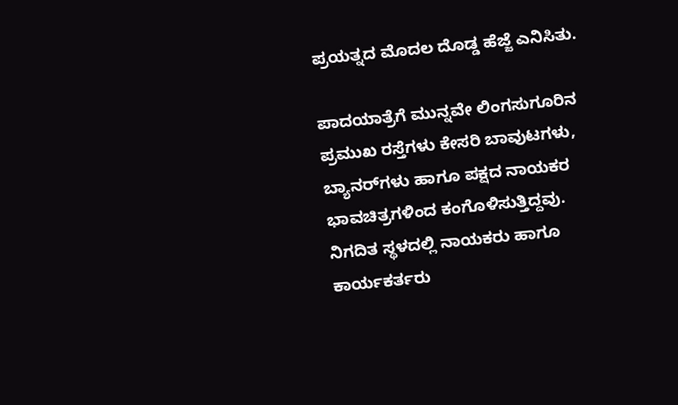ಪ್ರಯತ್ನದ ಮೊದಲ ದೊಡ್ಡ ಹೆಜ್ಜೆ ಎನಿಸಿತು.

ಪಾದಯಾತ್ರೆಗೆ ಮುನ್ನವೇ ಲಿಂಗಸುಗೂರಿನ ಪ್ರಮುಖ ರಸ್ತೆಗಳು ಕೇಸರಿ ಬಾವುಟಗಳು, ಬ್ಯಾನರ್‌ಗಳು ಹಾಗೂ ಪಕ್ಷದ ನಾಯಕರ ಭಾವಚಿತ್ರಗಳಿಂದ ಕಂಗೊಳಿಸುತ್ತಿದ್ದವು. ನಿಗದಿತ ಸ್ಥಳದಲ್ಲಿ ನಾಯಕರು ಹಾಗೂ ಕಾರ್ಯಕರ್ತರು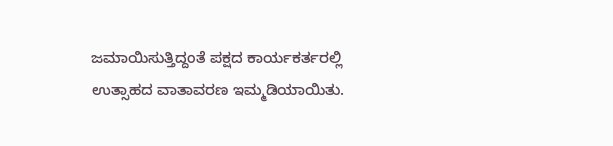ಜಮಾಯಿಸುತ್ತಿದ್ದಂತೆ ಪಕ್ಷದ ಕಾರ್ಯಕರ್ತರಲ್ಲಿ ಉತ್ಸಾಹದ ವಾತಾವರಣ ಇಮ್ಮಡಿಯಾಯಿತು.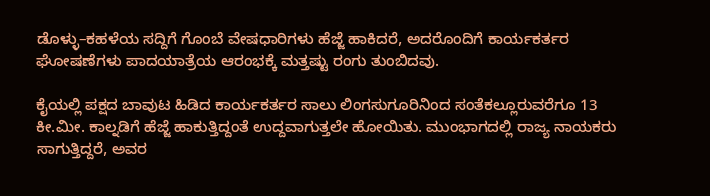ಡೊಳ್ಳು–ಕಹಳೆಯ ಸದ್ದಿಗೆ ಗೊಂಬೆ ವೇಷಧಾರಿಗಳು ಹೆಜ್ಜೆ ಹಾಕಿದರೆ, ಅದರೊಂದಿಗೆ ಕಾರ್ಯಕರ್ತರ ಘೋಷಣೆಗಳು ಪಾದಯಾತ್ರೆಯ ಆರಂಭಕ್ಕೆ ಮತ್ತಷ್ಟು ರಂಗು ತುಂಬಿದವು.

ಕೈಯಲ್ಲಿ ಪಕ್ಷದ ಬಾವುಟ ಹಿಡಿದ ಕಾರ್ಯಕರ್ತರ ಸಾಲು ಲಿಂಗಸುಗೂರಿನಿಂದ ಸಂತೆಕಲ್ಲೂರುವರೆಗೂ 13 ಕೀ.ಮೀ. ಕಾಲ್ನಡಿಗೆ ಹೆಜ್ಜೆ ಹಾಕುತ್ತಿದ್ದಂತೆ ಉದ್ದವಾಗುತ್ತಲೇ ಹೋಯಿತು. ಮುಂಭಾಗದಲ್ಲಿ ರಾಜ್ಯ ನಾಯಕರು ಸಾಗುತ್ತಿದ್ದರೆ, ಅವರ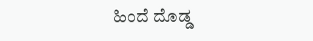ಹಿಂದೆ ದೊಡ್ಡ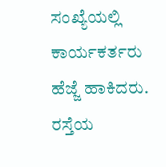ಸಂಖ್ಯೆಯಲ್ಲಿ ಕಾರ್ಯಕರ್ತರು ಹೆಜ್ಜೆ ಹಾಕಿದರು. ರಸ್ತೆಯ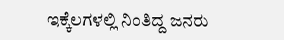ಇಕ್ಕೆಲಗಳಲ್ಲಿ ನಿಂತಿದ್ದ ಜನರು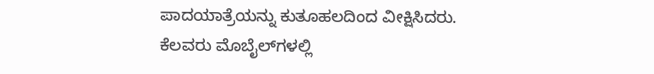ಪಾದಯಾತ್ರೆಯನ್ನು ಕುತೂಹಲದಿಂದ ವೀಕ್ಷಿಸಿದರು. ಕೆಲವರು ಮೊಬೈಲ್‌ಗಳಲ್ಲಿ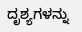ದೃಶ್ಯಗಳನ್ನು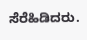ಸೆರೆಹಿಡಿದರು.